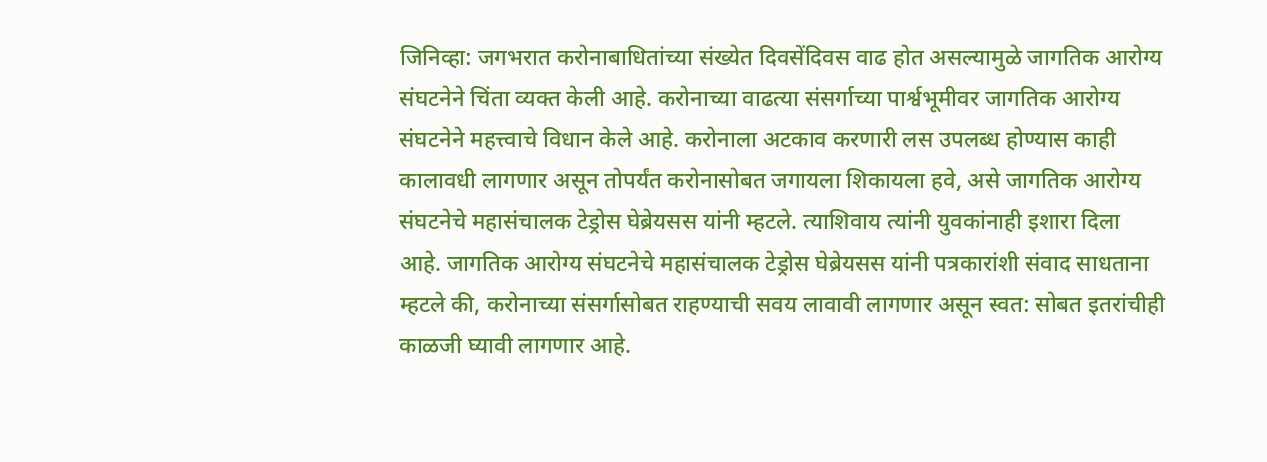जिनिव्हा: जगभरात करोनाबाधितांच्या संख्येत दिवसेंदिवस वाढ होत असल्यामुळे जागतिक आरोग्य संघटनेने चिंता व्यक्त केली आहे. करोनाच्या वाढत्या संसर्गाच्या पार्श्वभूमीवर जागतिक आरोग्य संघटनेने महत्त्वाचे विधान केले आहे. करोनाला अटकाव करणारी लस उपलब्ध होण्यास काही कालावधी लागणार असून तोपर्यंत करोनासोबत जगायला शिकायला हवे, असे जागतिक आरोग्य संघटनेचे महासंचालक टेड्रोस घेब्रेयसस यांनी म्हटले. त्याशिवाय त्यांनी युवकांनाही इशारा दिला आहे. जागतिक आरोग्य संघटनेचे महासंचालक टेड्रोस घेब्रेयसस यांनी पत्रकारांशी संवाद साधताना म्हटले की, करोनाच्या संसर्गासोबत राहण्याची सवय लावावी लागणार असून स्वत: सोबत इतरांचीही काळजी घ्यावी लागणार आहे.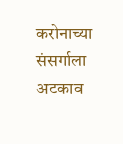करोनाच्या संसर्गाला अटकाव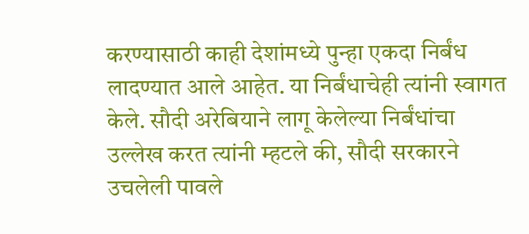करण्यासाठी काही देशांमध्ये पुन्हा एकदा निर्बंध लादण्यात आले आहेत. या निर्बंधाचेही त्यांनी स्वागत केले. सौदी अरेबियाने लागू केलेल्या निर्बंधांचा उल्लेख करत त्यांनी म्हटले की, सौदी सरकारने उचलेली पावले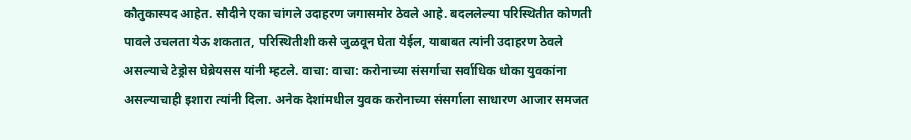कौतुकास्पद आहेत. सौदीने एका चांगले उदाहरण जगासमोर ठेवले आहे. बदललेल्या परिस्थितीत कोणती पावले उचलता येऊ शकतात, परिस्थितीशी कसे जुळवून घेता येईल, याबाबत त्यांनी उदाहरण ठेवले असल्याचे टेड्रोस घेब्रेयसस यांनी म्हटले. वाचा: वाचा: करोनाच्या संसर्गाचा सर्वाधिक धोका युवकांना असल्याचाही इशारा त्यांनी दिला. अनेक देशांमधील युवक करोनाच्या संसर्गाला साधारण आजार समजत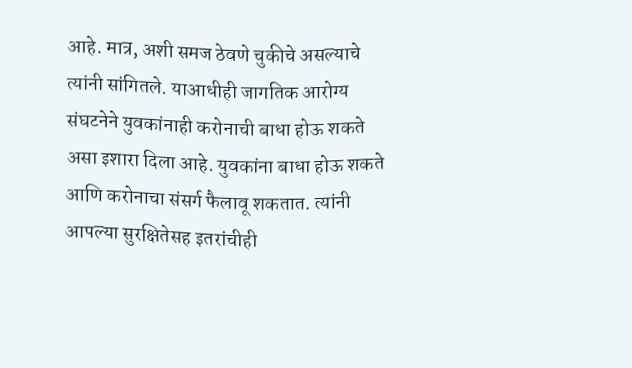आहे. मात्र, अशी समज ठेवणे चुकीचे असल्याचे त्यांनी सांगितले. याआधीही जागतिक आरोग्य संघटनेने युवकांनाही करोनाची बाधा होऊ शकते असा इशारा दिला आहे. युवकांना बाधा होऊ शकते आणि करोनाचा संसर्ग फैलावू शकतात. त्यांनी आपल्या सुरक्षितेसह इतरांचीही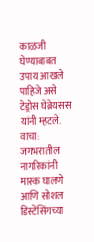काळजी घेण्याबाबत उपाय आखले पाहिजे असे टेड्रोस घेब्रेयसस यांनी म्हटले. वाचा: जगभरातील नागरिकांनी मास्क घालणे आणि सोशल डिस्टेंसिंगच्या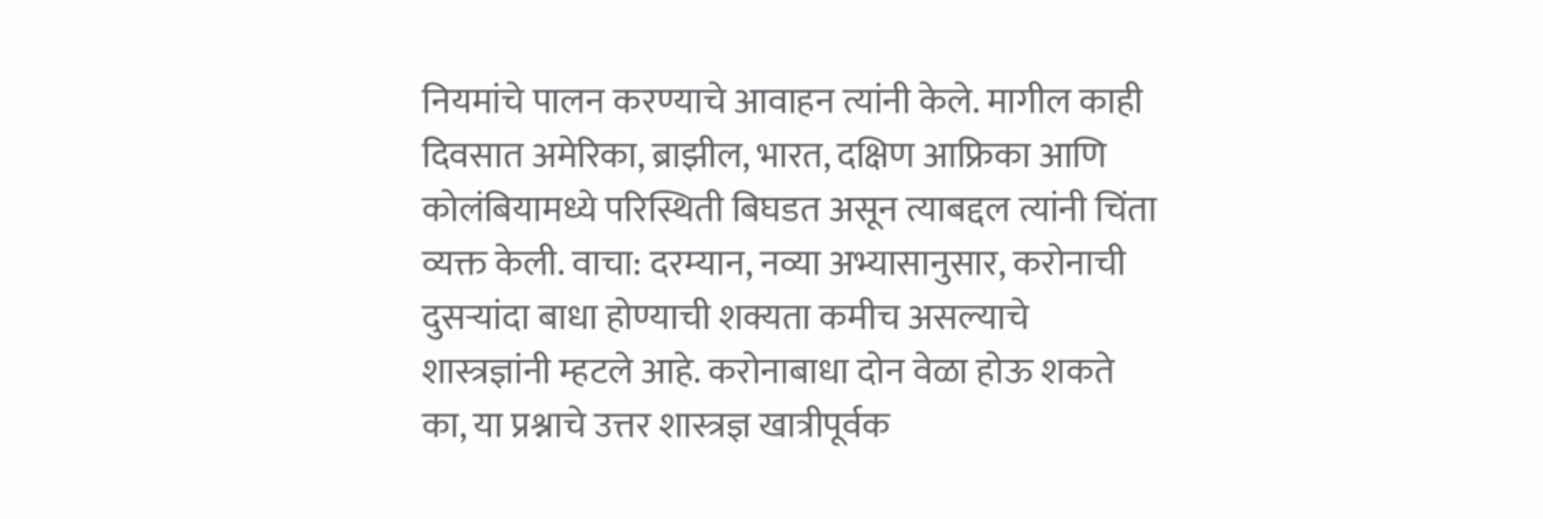नियमांचे पालन करण्याचे आवाहन त्यांनी केले. मागील काही दिवसात अमेरिका, ब्राझील, भारत, दक्षिण आफ्रिका आणि कोलंबियामध्ये परिस्थिती बिघडत असून त्याबद्दल त्यांनी चिंता व्यक्त केली. वाचा: दरम्यान, नव्या अभ्यासानुसार, करोनाची दुसऱ्यांदा बाधा होण्याची शक्यता कमीच असल्याचे शास्त्रज्ञांनी म्हटले आहे. करोनाबाधा दोन वेळा होऊ शकते का, या प्रश्नाचे उत्तर शास्त्रज्ञ खात्रीपूर्वक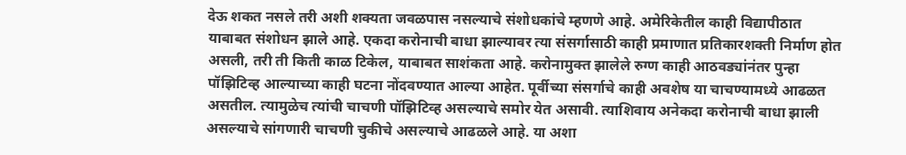देऊ शकत नसले तरी अशी शक्यता जवळपास नसल्याचे संशोधकांचे म्हणणे आहे. अमेरिकेतील काही विद्यापीठात याबाबत संशोधन झाले आहे. एकदा करोनाची बाधा झाल्यावर त्या संसर्गासाठी काही प्रमाणात प्रतिकारशक्ती निर्माण होत असली, तरी ती किती काळ टिकेल, याबाबत साशंकता आहे. करोनामुक्त झालेले रुग्ण काही आठवड्यांनंतर पुन्हा पॉझिटिव्ह आल्याच्या काही घटना नोंदवण्यात आल्या आहेत. पूर्वीच्या संसर्गाचे काही अवशेष या चाचण्यामध्ये आढळत असतील. त्यामुळेच त्यांची चाचणी पॉझिटिव्ह असल्याचे समोर येत असावी. त्याशिवाय अनेकदा करोनाची बाधा झाली असल्याचे सांगणारी चाचणी चुकीचे असल्याचे आढळले आहे. या अशा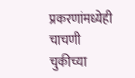प्रकरणांमध्येही चाचणी चुकीच्या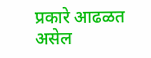प्रकारे आढळत असेल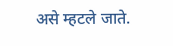असे म्हटले जाते.